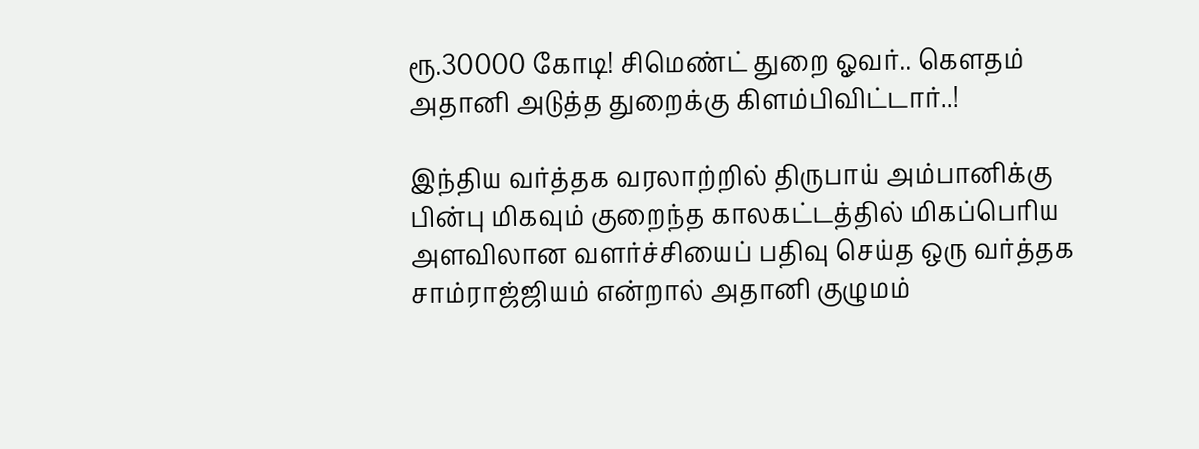ரூ.30000 கோடி! சிமெண்ட் துறை ஓவர்.. கௌதம் அதானி அடுத்த துறைக்கு கிளம்பிவிட்டார்..!

இந்திய வர்த்தக வரலாற்றில் திருபாய் அம்பானிக்கு பின்பு மிகவும் குறைந்த காலகட்டத்தில் மிகப்பெரிய அளவிலான வளர்ச்சியைப் பதிவு செய்த ஒரு வர்த்தக சாம்ராஜ்ஜியம் என்றால் அதானி குழுமம்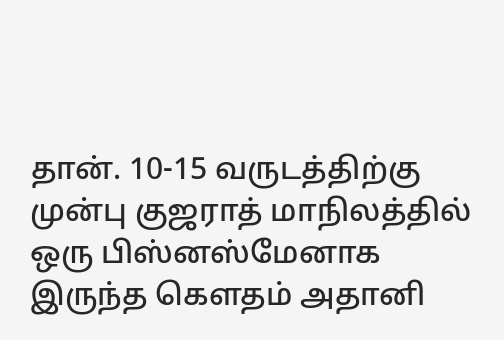தான். 10-15 வருடத்திற்கு முன்பு குஜராத் மாநிலத்தில் ஒரு பிஸ்னஸ்மேனாக இருந்த கௌதம் அதானி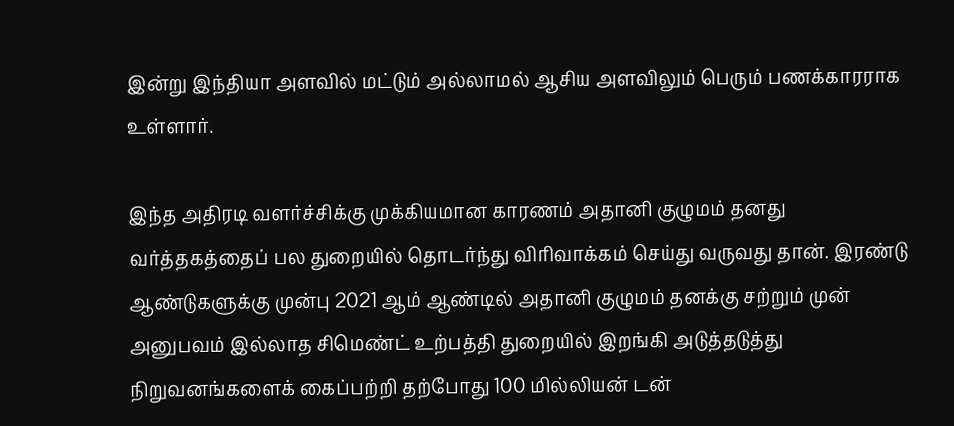இன்று இந்தியா அளவில் மட்டும் அல்லாமல் ஆசிய அளவிலும் பெரும் பணக்காரராக உள்ளார்.

இந்த அதிரடி வளர்ச்சிக்கு முக்கியமான காரணம் அதானி குழுமம் தனது வர்த்தகத்தைப் பல துறையில் தொடர்ந்து விரிவாக்கம் செய்து வருவது தான். இரண்டு ஆண்டுகளுக்கு முன்பு 2021 ஆம் ஆண்டில் அதானி குழுமம் தனக்கு சற்றும் முன் அனுபவம் இல்லாத சிமெண்ட் உற்பத்தி துறையில் இறங்கி அடுத்தடுத்து நிறுவனங்களைக் கைப்பற்றி தற்போது 100 மில்லியன் டன்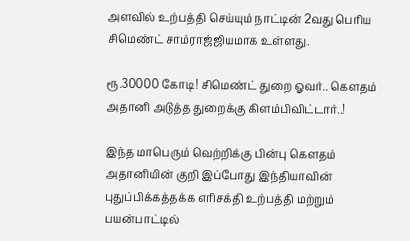அளவில் உற்பத்தி செய்யும் நாட்டின் 2வது பெரிய சிமெண்ட் சாம்ராஜ்ஜியமாக உள்ளது.

ரூ.30000 கோடி! சிமெண்ட் துறை ஓவர்.. கௌதம் அதானி அடுத்த துறைக்கு கிளம்பிவிட்டார்..!

இந்த மாபெரும் வெற்றிக்கு பின்பு கௌதம் அதானியின் குறி இப்போது இந்தியாவின் புதுப்பிக்கத்தக்க எரிசக்தி உற்பத்தி மற்றும் பயன்பாட்டில்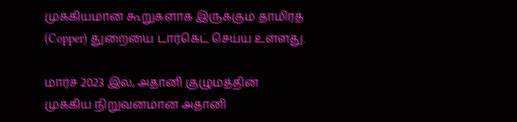முக்கியமான கூறுகளாக இருக்கும் தாமிரத் (Copper) துறையை டார்கெட் செய்ய உள்ளது.

மார்ச் 2023 இல், அதானி குழுமத்தின் முக்கிய நிறுவனமான அதானி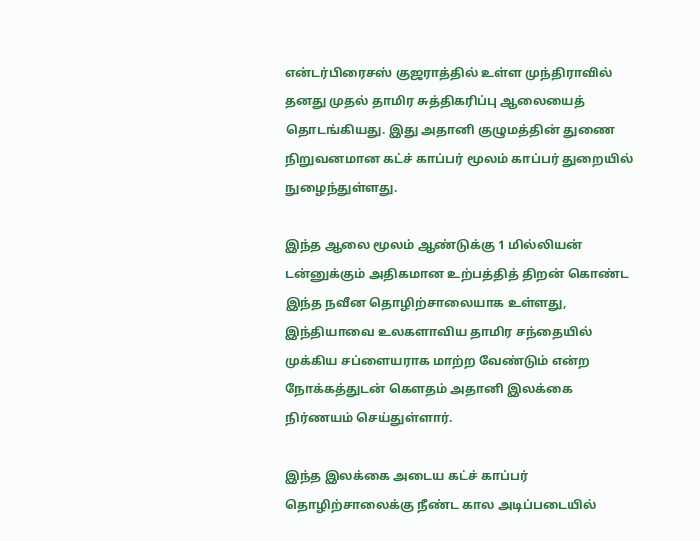என்டர்பிரைசஸ் குஜராத்தில் உள்ள முந்திராவில் தனது முதல் தாமிர சுத்திகரிப்பு ஆலையைத் தொடங்கியது. இது அதானி குழுமத்தின் துணை நிறுவனமான கட்ச் காப்பர் மூலம் காப்பர் துறையில் நுழைந்துள்ளது.

இந்த ஆலை மூலம் ஆண்டுக்கு 1 மில்லியன் டன்னுக்கும் அதிகமான உற்பத்தித் திறன் கொண்ட இந்த நவீன தொழிற்சாலையாக உள்ளது, இந்தியாவை உலகளாவிய தாமிர சந்தையில் முக்கிய சப்ளையராக மாற்ற வேண்டும் என்ற நோக்கத்துடன் கௌதம் அதானி இலக்கை நிர்ணயம் செய்துள்ளார்.

இந்த இலக்கை அடைய கட்ச் காப்பர் தொழிற்சாலைக்கு நீண்ட கால அடிப்படையில்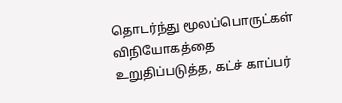தொடர்ந்து மூலப்பொருட்கள் விநியோகத்தை உறுதிப்படுத்த, கட்ச் காப்பர்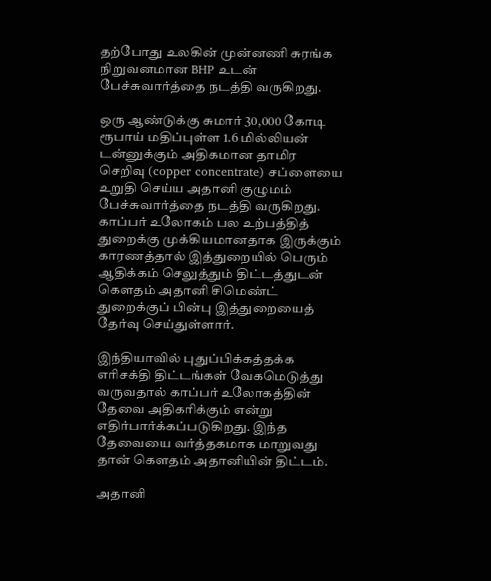தற்போது உலகின் முன்னணி சுரங்க நிறுவனமான BHP உடன் பேச்சுவார்த்தை நடத்தி வருகிறது.

ஒரு ஆண்டுக்கு சுமார் 30,000 கோடி ரூபாய் மதிப்புள்ள 1.6 மில்லியன் டன்னுக்கும் அதிகமான தாமிர செறிவு (copper concentrate) சப்ளையை உறுதி செய்ய அதானி குழுமம் பேச்சுவார்த்தை நடத்தி வருகிறது. காப்பர் உலோகம் பல உற்பத்தித் துறைக்கு முக்கியமானதாக இருக்கும் காரணத்தால் இத்துறையில் பெரும் ஆதிக்கம் செலுத்தும் திட்டத்துடன் கௌதம் அதானி சிமெண்ட் துறைக்குப் பின்பு இத்துறையைத் தேர்வு செய்துள்ளார்.

இந்தியாவில் புதுப்பிக்கத்தக்க எரிசக்தி திட்டங்கள் வேகமெடுத்து வருவதால் காப்பர் உலோகத்தின் தேவை அதிகரிக்கும் என்று எதிர்பார்க்கப்படுகிறது. இந்த தேவையை வர்த்தகமாக மாறுவது தான் கௌதம் அதானியின் திட்டம்.

அதானி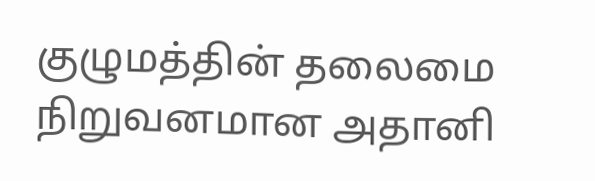குழுமத்தின் தலைமை நிறுவனமான அதானி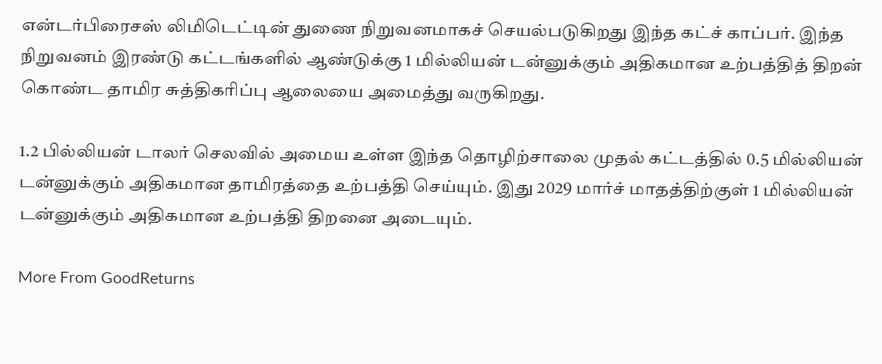என்டர்பிரைசஸ் லிமிடெட்டின் துணை நிறுவனமாகச் செயல்படுகிறது இந்த கட்ச் காப்பர். இந்த நிறுவனம் இரண்டு கட்டங்களில் ஆண்டுக்கு 1 மில்லியன் டன்னுக்கும் அதிகமான உற்பத்தித் திறன் கொண்ட தாமிர சுத்திகரிப்பு ஆலையை அமைத்து வருகிறது.

1.2 பில்லியன் டாலர் செலவில் அமைய உள்ள இந்த தொழிற்சாலை முதல் கட்டத்தில் 0.5 மில்லியன் டன்னுக்கும் அதிகமான தாமிரத்தை உற்பத்தி செய்யும். இது 2029 மார்ச் மாதத்திற்குள் 1 மில்லியன் டன்னுக்கும் அதிகமான உற்பத்தி திறனை அடையும்.

More From GoodReturns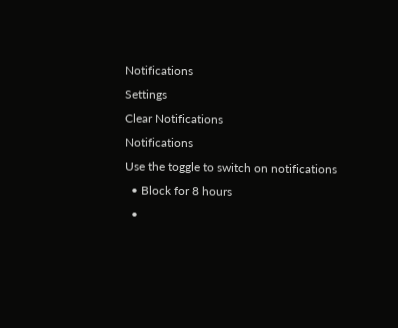Notifications
Settings
Clear Notifications
Notifications
Use the toggle to switch on notifications
  • Block for 8 hours
  •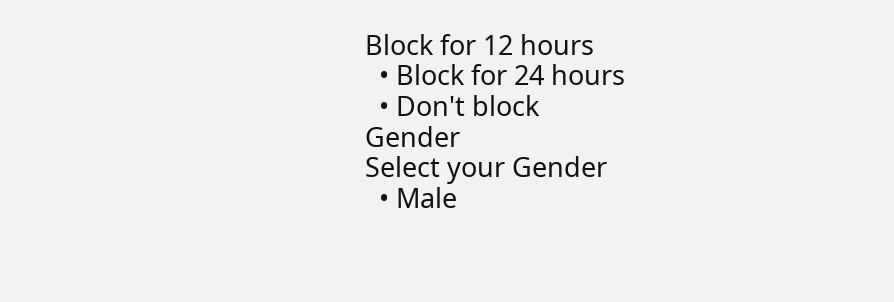Block for 12 hours
  • Block for 24 hours
  • Don't block
Gender
Select your Gender
  • Male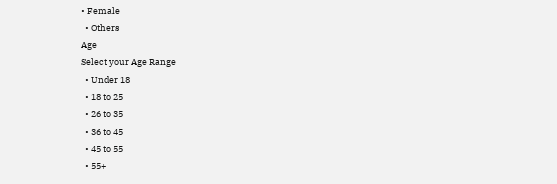• Female
  • Others
Age
Select your Age Range
  • Under 18
  • 18 to 25
  • 26 to 35
  • 36 to 45
  • 45 to 55
  • 55+